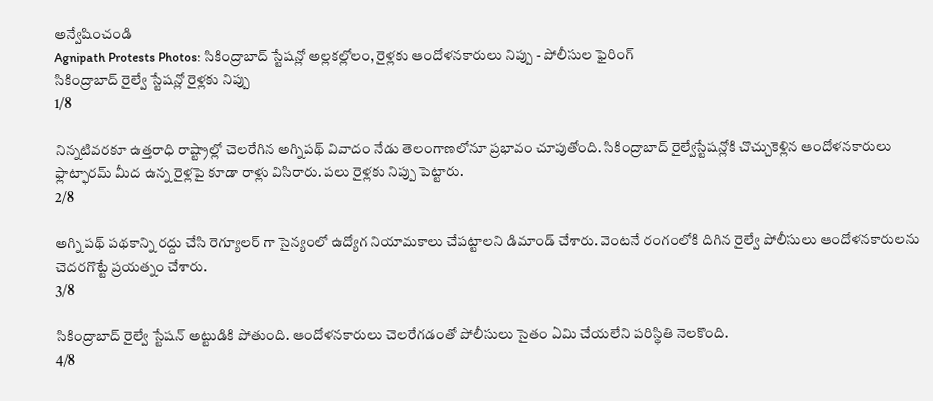అన్వేషించండి
Agnipath Protests Photos: సికింద్రాబాద్ స్టేషన్లో అల్లకల్లోలం, రైళ్లకు ఆందోళనకారులు నిప్పు - పోలీసుల ఫైరింగ్
సికింద్రాబాద్ రైల్వే స్టేషన్లో రైళ్లకు నిప్పు
1/8

నిన్నటివరకూ ఉత్తరాధి రాష్ట్రాల్లో చెలరేగిన అగ్నిపథ్ వివాదం నేడు తెలంగాణలోనూ ప్రభావం చూపుతోంది. సికింద్రాబాద్ రైల్వేస్టేషన్లోకి చొచ్చుకెళ్లిన ఆందోళనకారులు ఫ్లాట్ఫారమ్ మీద ఉన్న రైళ్లపై కూడా రాళ్లు విసిరారు. పలు రైళ్లకు నిప్పు పెట్టారు.
2/8

అగ్ని పథ్ పథకాన్ని రద్దు చేసి రెగ్యూలర్ గా సైన్యంలో ఉద్యోగ నియామకాలు చేపట్టాలని డిమాండ్ చేశారు. వెంటనే రంగంలోకి దిగిన రైల్వే పోలీసులు ఆందోళనకారులను చెదరగొట్టే ప్రయత్నం చేశారు.
3/8

సికింద్రాబాద్ రైల్వే స్టేషన్ అట్టుడికి పోతుంది. ఆందోళనకారులు చెలరేగడంతో పోలీసులు సైతం ఏమి చేయలేని పరిస్థితి నెలకొంది.
4/8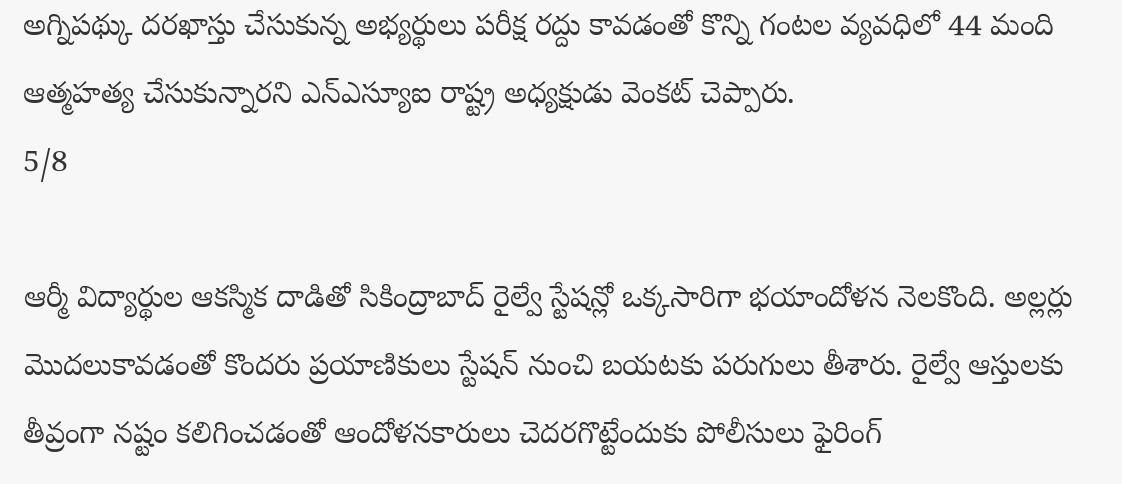అగ్నిపథ్కు దరఖాస్తు చేసుకున్న అభ్యర్థులు పరీక్ష రద్దు కావడంతో కొన్ని గంటల వ్యవధిలో 44 మంది ఆత్మహత్య చేసుకున్నారని ఎన్ఎస్యూఐ రాష్ట్ర అధ్యక్షుడు వెంకట్ చెప్పారు.
5/8

ఆర్మీ విద్యార్థుల ఆకస్మిక దాడితో సికింద్రాబాద్ రైల్వే స్టేషన్లో ఒక్కసారిగా భయాందోళన నెలకొంది. అల్లర్లు మొదలుకావడంతో కొందరు ప్రయాణికులు స్టేషన్ నుంచి బయటకు పరుగులు తీశారు. రైల్వే ఆస్తులకు తీవ్రంగా నష్టం కలిగించడంతో ఆందోళనకారులు చెదరగొట్టేందుకు పోలీసులు ఫైరింగ్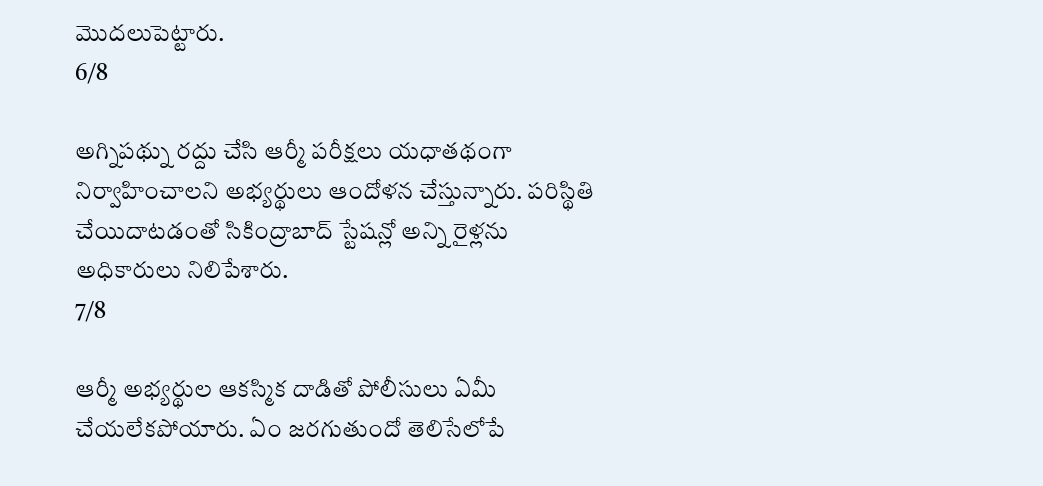మొదలుపెట్టారు.
6/8

అగ్నిపథ్ను రద్దు చేసి ఆర్మీ పరీక్షలు యధాతథంగా నిర్వాహించాలని అభ్యర్థులు ఆందోళన చేస్తున్నారు. పరిస్థితి చేయిదాటడంతో సికింద్రాబాద్ స్టేషన్లో అన్ని రైళ్లను అధికారులు నిలిపేశారు.
7/8

ఆర్మీ అభ్యర్థుల ఆకస్మిక దాడితో పోలీసులు ఏమీ చేయలేకపోయారు. ఏం జరగుతుందో తెలిసేలోపే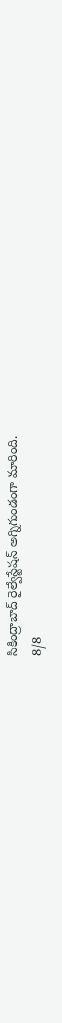సికింద్రాబాద్ రైల్వేస్టేషన్ అగ్నిగుండంగా మారింది.
8/8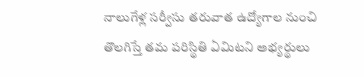నాలుగేళ్ల సర్వీసు తరువాత ఉద్యోగాల నుంచి తొలగిస్తే తమ పరిస్థితి ఏమిటని అభ్యర్థులు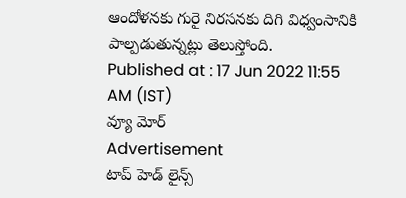ఆందోళనకు గురై నిరసనకు దిగి విధ్వంసానికి పాల్పడుతున్నట్లు తెలుస్తోంది.
Published at : 17 Jun 2022 11:55 AM (IST)
వ్యూ మోర్
Advertisement
టాప్ హెడ్ లైన్స్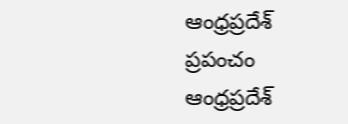ఆంధ్రప్రదేశ్
ప్రపంచం
ఆంధ్రప్రదేశ్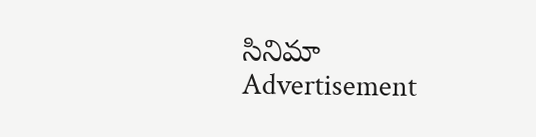సినిమా
Advertisement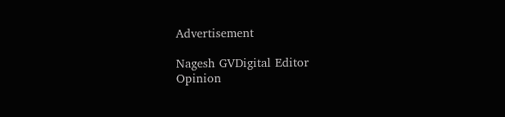Advertisement

Nagesh GVDigital Editor
Opinion